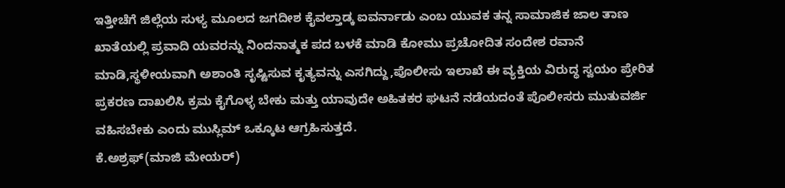ಇತ್ತೀಚೆಗೆ ಜಿಲ್ಲೆಯ ಸುಳ್ಯ ಮೂಲದ ಜಗದೀಶ ಕೈವಲ್ತಾಡ್ಕ ಐವರ್ನಾಡು ಎಂಬ ಯುವಕ ತನ್ನ ಸಾಮಾಜಿಕ ಜಾಲ ತಾಣ ಖಾತೆಯಲ್ಲಿ ಪ್ರವಾದಿ ಯವರನ್ನು ನಿಂದನಾತ್ಮಕ ಪದ ಬಳಕೆ ಮಾಡಿ ಕೋಮು ಪ್ರಚೋದಿತ ಸಂದೇಶ ರವಾನೆ ಮಾಡಿ,ಸ್ಥಳೀಯವಾಗಿ ಅಶಾಂತಿ ಸೃಷ್ಟಿಸುವ ಕೃತ್ಯವನ್ನು ಎಸಗಿದ್ದು,ಪೊಲೀಸು ಇಲಾಖೆ ಈ ವ್ಯಕ್ತಿಯ ವಿರುದ್ಧ ಸ್ವಯಂ ಪ್ರೇರಿತ ಪ್ರಕರಣ ದಾಖಲಿಸಿ ಕ್ರಮ ಕೈಗೊಳ್ಳ ಬೇಕು ಮತ್ತು ಯಾವುದೇ ಅಹಿತಕರ ಘಟನೆ ನಡೆಯದಂತೆ ಪೊಲೀಸರು ಮುತುವರ್ಜಿ ವಹಿಸಬೇಕು ಎಂದು ಮುಸ್ಲಿಮ್ ಒಕ್ಕೂಟ ಆಗ್ರಹಿಸುತ್ತದೆ.
ಕೆ.ಅಶ್ರಫ್(ಮಾಜಿ ಮೇಯರ್)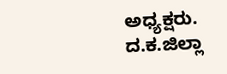ಅಧ್ಯಕ್ಷರು.
ದ.ಕ.ಜಿಲ್ಲಾ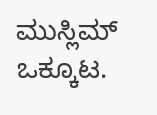ಮುಸ್ಲಿಮ್ ಒಕ್ಕೂಟ.